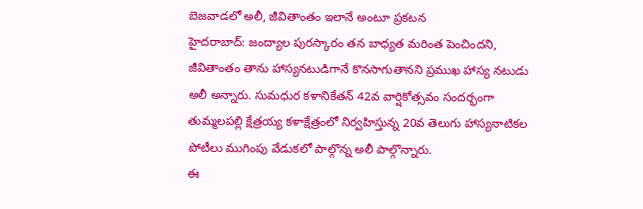బెజవాడలో అలీ, జీవితాంతం ఇలానే అంటూ ప్రకటన
హైదరాబాద్: జంద్యాల పురస్కారం తన బాధ్యత మరింత పెంచిందని, జీవితాంతం తాను హాస్యనటుడిగానే కొనసాగుతానని ప్రముఖ హాస్య నటుడు అలీ అన్నారు. సుమధుర కళానికేతన్ 42వ వార్షికోత్సవం సందర్భంగా తుమ్మలపల్లి క్షేత్రయ్య కళాక్షేత్రంలో నిర్వహిస్తున్న 20వ తెలుగు హాస్యనాటికల పోటీలు ముగింపు వేడుకలో పాల్గొన్న అలీ పాల్గొన్నారు.
ఈ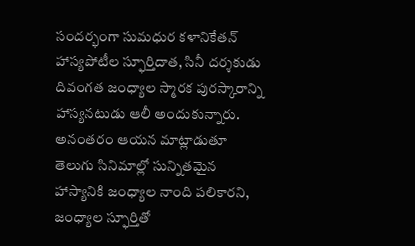సందర్భంగా సుమధుర కళానికేతన్ హాస్యపోటీల స్ఫూర్తిదాత, సినీ దర్శకుడు దివంగత జంధ్యాల స్మారక పురస్కారాన్ని హాస్యనటుడు ఆలీ అందుకున్నారు. అనంతరం ఆయన మాట్లాడుతూ తెలుగు సినిమాల్లో సున్నితమైన హాస్యానికి జంధ్యాల నాంది పలికారని, జంధ్యాల స్ఫూర్తితో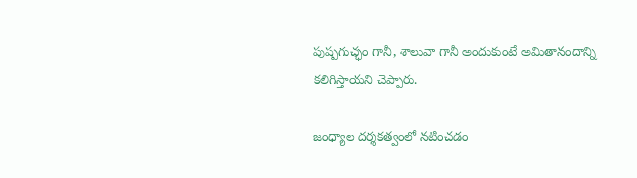పుష్పగుచ్ఛం గానీ, శాలువా గానీ అందుకుంటే అమితానందాన్ని కలిగిస్తాయని చెప్పారు.

జంధ్యాల దర్శకత్వంలో నటించడం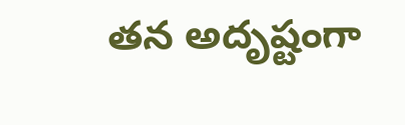తన అదృష్టంగా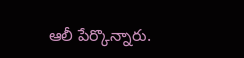ఆలీ పేర్కొన్నారు.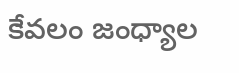కేవలం జంధ్యాల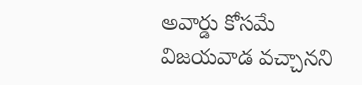అవార్డు కోసమే విజయవాడ వచ్చానని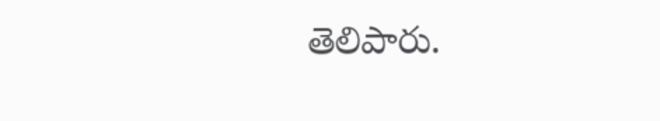తెలిపారు.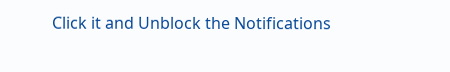Click it and Unblock the Notifications